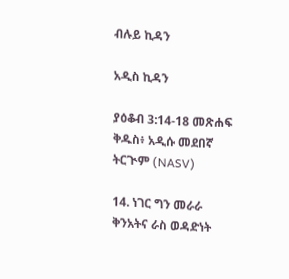ብሉይ ኪዳን

አዲስ ኪዳን

ያዕቆብ 3:14-18 መጽሐፍ ቅዱስ፥ አዲሱ መደበኛ ትርጒም (NASV)

14. ነገር ግን መራራ ቅንአትና ራስ ወዳድነት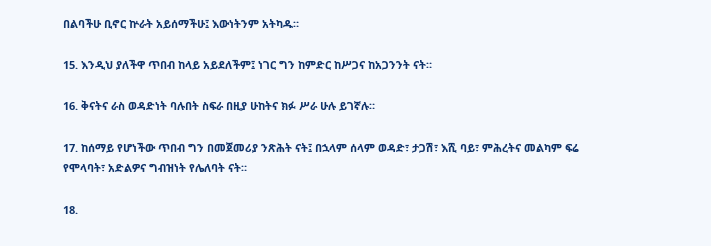በልባችሁ ቢኖር ኵራት አይሰማችሁ፤ እውነትንም አትካዱ።

15. እንዲህ ያለችዋ ጥበብ ከላይ አይደለችም፤ ነገር ግን ከምድር ከሥጋና ከአጋንንት ናት።

16. ቅናትና ራስ ወዳድነት ባሉበት ስፍራ በዚያ ሁከትና ክፉ ሥራ ሁሉ ይገኛሉ።

17. ከሰማይ የሆነችው ጥበብ ግን በመጀመሪያ ንጽሕት ናት፤ በኋላም ሰላም ወዳድ፣ ታጋሽ፣ እሺ ባይ፣ ምሕረትና መልካም ፍሬ የሞላባት፣ አድልዎና ግብዝነት የሌለባት ናት።

18.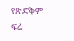የጽድቅም ፍሬ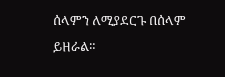ሰላምን ለሚያደርጉ በሰላም ይዘራል።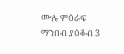ሙሉ ምዕራፍ ማንበብ ያዕቆብ 3